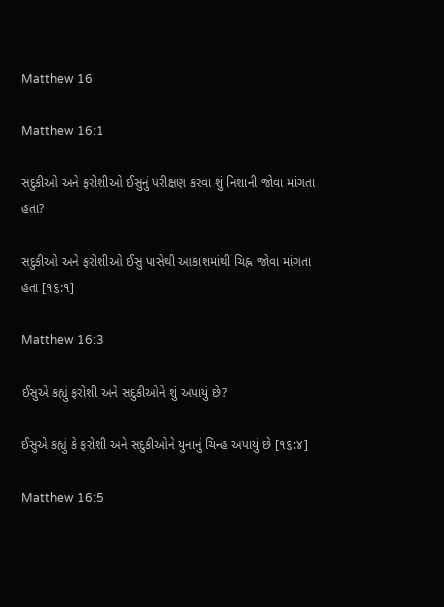Matthew 16

Matthew 16:1

સદુકીઓ અને ફરોશીઓ ઈસુનું પરીક્ષણ કરવા શું નિશાની જોવા માંગતા હતા?

સદુકીઓ અને ફરોશીઓ ઈસુ પાસેથી આકાશમાંથી ચિહ્ન જોવા માંગતા હતા [૧૬:૧]

Matthew 16:3

ઈસુએ કહ્યું ફરોશી અને સદુકીઓને શું અપાયું છે?

ઈસુએ કહ્યું કે ફરોશી અને સદુકીઓને યુનાનું ચિન્હ અપાયું છે [૧૬:૪]

Matthew 16:5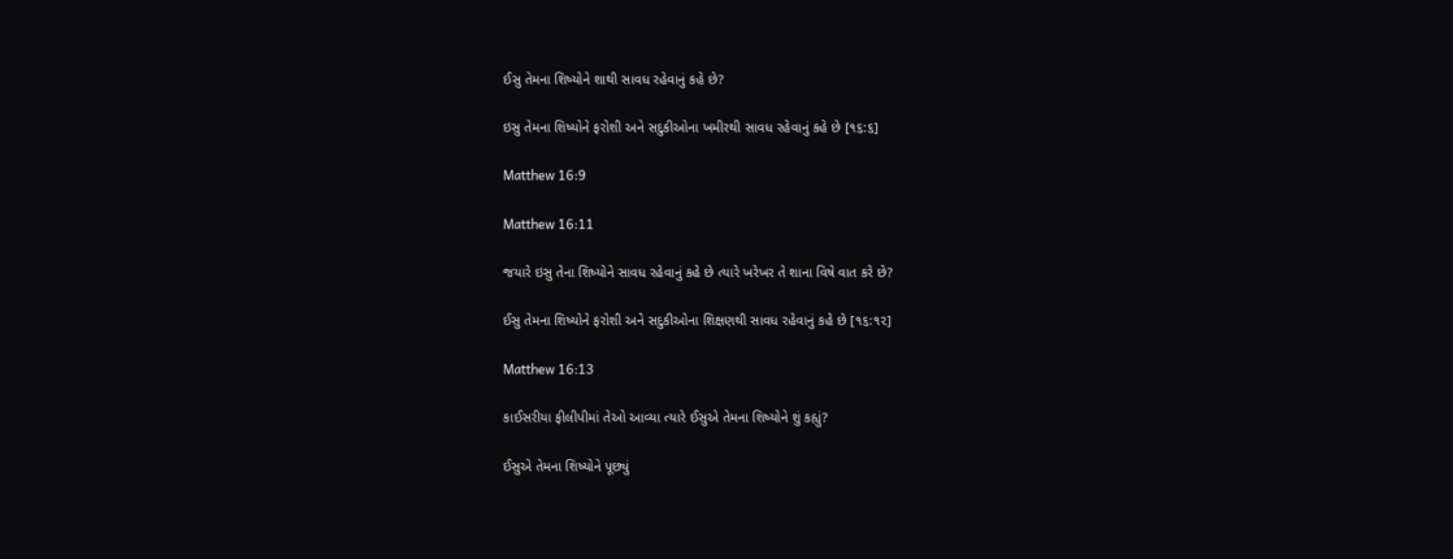ઈસુ તેમના શિષ્યોને શાથી સાવધ રહેવાનું કહે છે?

ઇસુ તેમના શિષ્યોને ફરોશી અને સદુકીઓના ખમીરથી સાવધ રહેવાનું કહે છે [૧૬:૬]

Matthew 16:9

Matthew 16:11

જયારે ઇસુ તેના શિષ્યોને સાવધ રહેવાનું કહે છે ત્યારે ખરેખર તે શાના વિષે વાત કરે છે?

ઈસુ તેમના શિષ્યોને ફરોશી અને સદુકીઓના શિક્ષણથી સાવધ રહેવાનું કહે છે [૧૬:૧૨]

Matthew 16:13

કાઈસરીયા ફીલીપીમાં તેઓ આવ્યા ત્યારે ઈસુએ તેમના શિષ્યોને શું કહ્યું?

ઈસુએ તેમના શિષ્યોને પૂછ્યું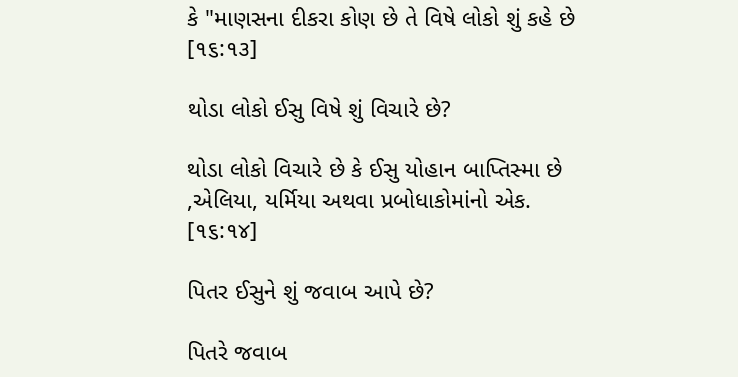કે "માણસના દીકરા કોણ છે તે વિષે લોકો શું કહે છે [૧૬:૧૩]

થોડા લોકો ઈસુ વિષે શું વિચારે છે?

થોડા લોકો વિચારે છે કે ઈસુ યોહાન બાપ્તિસ્મા છે ,એલિયા, યર્મિયા અથવા પ્રબોધાકોમાંનો એક. [૧૬:૧૪]

પિતર ઈસુને શું જવાબ આપે છે?

પિતરે જવાબ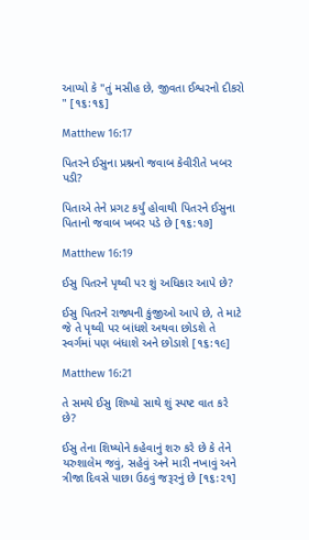આપ્યો કે "તું મસીહ છે, જીવતા ઈશ્વરનો દીકરો " [૧૬:૧૬]

Matthew 16:17

પિતરને ઈસુના પ્રશ્નનો જવાબ કેવીરીતે ખબર પડી?

પિતાએ તેને પ્રગટ કર્યું હોવાથી પિતરને ઈસુના પિતાનો જવાબ ખબર પડે છે [૧૬:૧૭]

Matthew 16:19

ઈસુ પિતરને પૃથ્વી પર શું અધિકાર આપે છે?

ઈસુ પિતરને રાજ્યની કુંજીઓ આપે છે, તે માટે જે તે પૃથ્વી પર બાંધશે અથવા છોડશે તે સ્વર્ગમાં પણ બંધાશે અને છોડાશે [૧૬:૧૯]

Matthew 16:21

તે સમયે ઈસુ શિષ્યો સાથે શું સ્પષ્ટ વાત કરે છે?

ઈસુ તેના શિષ્યોને કહેવાનું શરુ કરે છે કે તેને યરુશાલેમ જવું, સહેવું અને મારી નખાવું અને ત્રીજા દિવસે પાછા ઉઠવું જરૂરનું છે [૧૬:૨૧]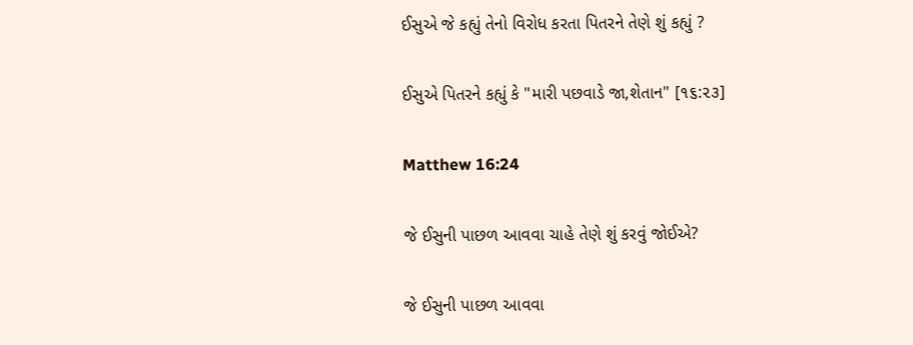ઈસુએ જે કહ્યું તેનો વિરોધ કરતા પિતરને તેણે શું કહ્યું ?

ઈસુએ પિતરને કહ્યું કે "મારી પછવાડે જા,શેતાન" [૧૬:૨૩]

Matthew 16:24

જે ઈસુની પાછળ આવવા ચાહે તેણે શું કરવું જોઈએ?

જે ઈસુની પાછળ આવવા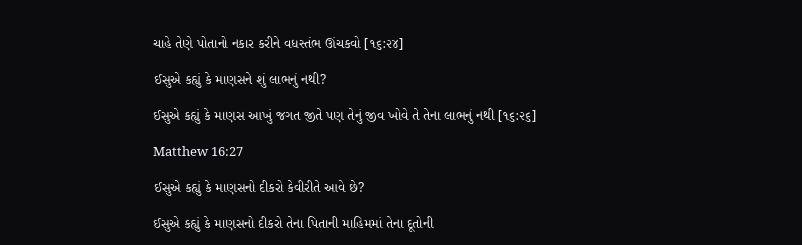ચાહે તેણે પોતાનો નકાર કરીને વધસ્તંભ ઊંચકવો [૧૬:૨૪]

ઈસુએ કહ્યું કે માણસને શું લાભનું નથી?

ઈસુએ કહ્યું કે માણસ આખું જગત જીતે પણ તેનું જીવ ખોવે તે તેના લાભનું નથી [૧૬:૨૬]

Matthew 16:27

ઈસુએ કહ્યું કે માણસનો દીકરો કેવીરીતે આવે છે?

ઈસુએ કહ્યું કે માણસનો દીકરો તેના પિતાની માહિમમાં તેના દૂતોની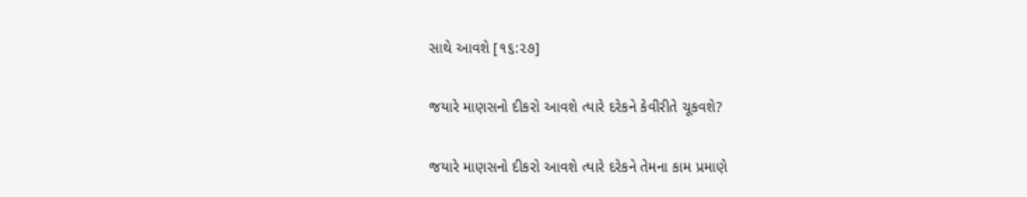સાથે આવશે [૧૬:૨૭]

જયારે માણસનો દીકરો આવશે ત્યારે દરેકને કેવીરીતે ચૂકવશે?

જયારે માણસનો દીકરો આવશે ત્યારે દરેકને તેમના કામ પ્રમાણે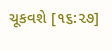ચૂકવશે [૧૬:૨૭]